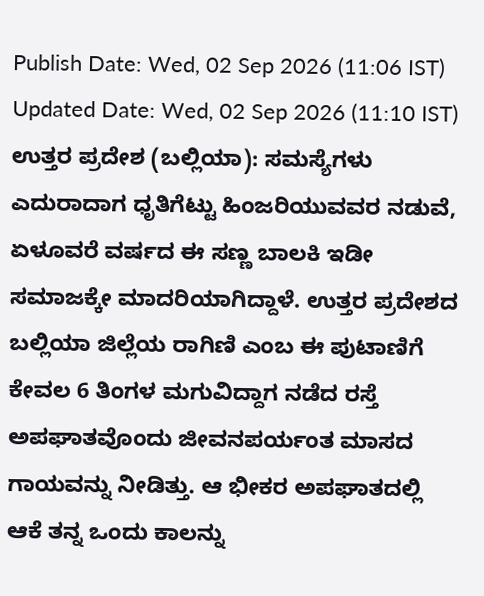Publish Date: Wed, 02 Sep 2026 (11:06 IST)
Updated Date: Wed, 02 Sep 2026 (11:10 IST)
ಉತ್ತರ ಪ್ರದೇಶ (ಬಲ್ಲಿಯಾ): ಸಮಸ್ಯೆಗಳು ಎದುರಾದಾಗ ಧೃತಿಗೆಟ್ಟು ಹಿಂಜರಿಯುವವರ ನಡುವೆ, ಏಳೂವರೆ ವರ್ಷದ ಈ ಸಣ್ಣ ಬಾಲಕಿ ಇಡೀ ಸಮಾಜಕ್ಕೇ ಮಾದರಿಯಾಗಿದ್ದಾಳೆ. ಉತ್ತರ ಪ್ರದೇಶದ ಬಲ್ಲಿಯಾ ಜಿಲ್ಲೆಯ ರಾಗಿಣಿ ಎಂಬ ಈ ಪುಟಾಣಿಗೆ ಕೇವಲ 6 ತಿಂಗಳ ಮಗುವಿದ್ದಾಗ ನಡೆದ ರಸ್ತೆ ಅಪಘಾತವೊಂದು ಜೀವನಪರ್ಯಂತ ಮಾಸದ ಗಾಯವನ್ನು ನೀಡಿತ್ತು. ಆ ಭೀಕರ ಅಪಘಾತದಲ್ಲಿ ಆಕೆ ತನ್ನ ಒಂದು ಕಾಲನ್ನು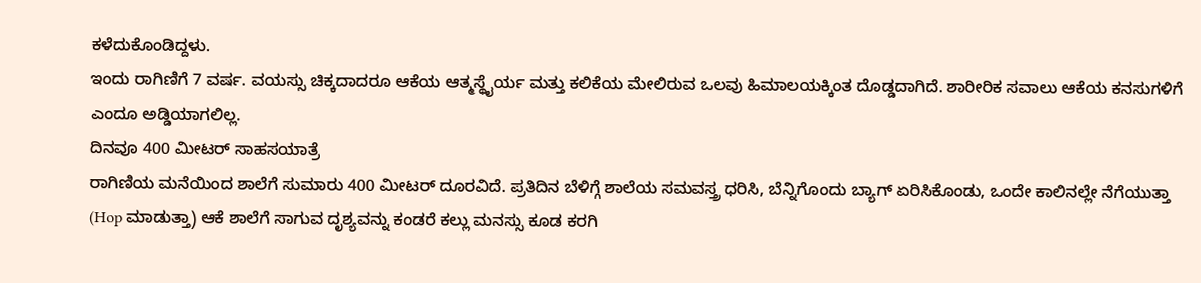ಕಳೆದುಕೊಂಡಿದ್ದಳು.
ಇಂದು ರಾಗಿಣಿಗೆ 7 ವರ್ಷ. ವಯಸ್ಸು ಚಿಕ್ಕದಾದರೂ ಆಕೆಯ ಆತ್ಮಸ್ಥೈರ್ಯ ಮತ್ತು ಕಲಿಕೆಯ ಮೇಲಿರುವ ಒಲವು ಹಿಮಾಲಯಕ್ಕಿಂತ ದೊಡ್ಡದಾಗಿದೆ. ಶಾರೀರಿಕ ಸವಾಲು ಆಕೆಯ ಕನಸುಗಳಿಗೆ ಎಂದೂ ಅಡ್ಡಿಯಾಗಲಿಲ್ಲ.
ದಿನವೂ 400 ಮೀಟರ್ ಸಾಹಸಯಾತ್ರೆ
ರಾಗಿಣಿಯ ಮನೆಯಿಂದ ಶಾಲೆಗೆ ಸುಮಾರು 400 ಮೀಟರ್ ದೂರವಿದೆ. ಪ್ರತಿದಿನ ಬೆಳಿಗ್ಗೆ ಶಾಲೆಯ ಸಮವಸ್ತ್ರ ಧರಿಸಿ, ಬೆನ್ನಿಗೊಂದು ಬ್ಯಾಗ್ ಏರಿಸಿಕೊಂಡು, ಒಂದೇ ಕಾಲಿನಲ್ಲೇ ನೆಗೆಯುತ್ತಾ (Hop ಮಾಡುತ್ತಾ) ಆಕೆ ಶಾಲೆಗೆ ಸಾಗುವ ದೃಶ್ಯವನ್ನು ಕಂಡರೆ ಕಲ್ಲು ಮನಸ್ಸು ಕೂಡ ಕರಗಿ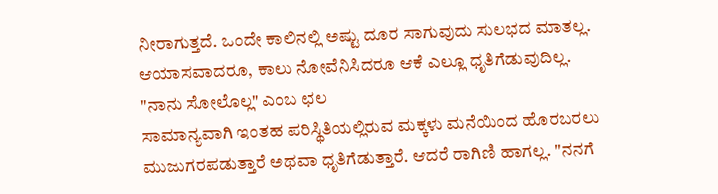ನೀರಾಗುತ್ತದೆ. ಒಂದೇ ಕಾಲಿನಲ್ಲಿ ಅಷ್ಟು ದೂರ ಸಾಗುವುದು ಸುಲಭದ ಮಾತಲ್ಲ. ಆಯಾಸವಾದರೂ, ಕಾಲು ನೋವೆನಿಸಿದರೂ ಆಕೆ ಎಲ್ಲೂ ಧೃತಿಗೆಡುವುದಿಲ್ಲ.
"ನಾನು ಸೋಲೊಲ್ಲ" ಎಂಬ ಛಲ
ಸಾಮಾನ್ಯವಾಗಿ ಇಂತಹ ಪರಿಸ್ಥಿತಿಯಲ್ಲಿರುವ ಮಕ್ಕಳು ಮನೆಯಿಂದ ಹೊರಬರಲು ಮುಜುಗರಪಡುತ್ತಾರೆ ಅಥವಾ ಧೃತಿಗೆಡುತ್ತಾರೆ. ಆದರೆ ರಾಗಿಣಿ ಹಾಗಲ್ಲ. "ನನಗೆ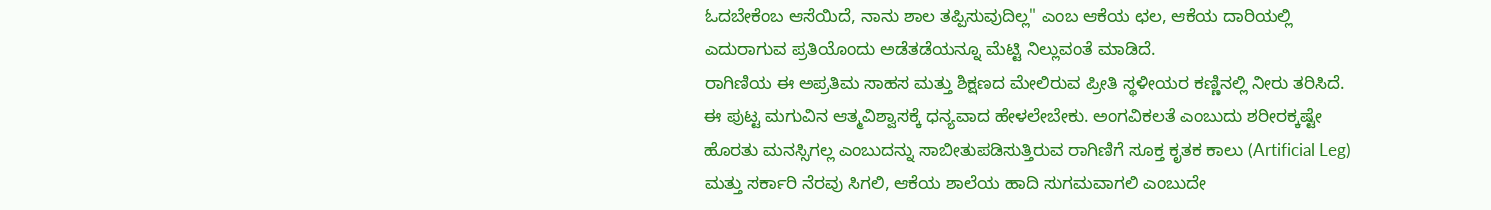ಓದಬೇಕೆಂಬ ಆಸೆಯಿದೆ, ನಾನು ಶಾಲ ತಪ್ಪಿಸುವುದಿಲ್ಲ" ಎಂಬ ಆಕೆಯ ಛಲ, ಆಕೆಯ ದಾರಿಯಲ್ಲಿ ಎದುರಾಗುವ ಪ್ರತಿಯೊಂದು ಅಡೆತಡೆಯನ್ನೂ ಮೆಟ್ಟಿ ನಿಲ್ಲುವಂತೆ ಮಾಡಿದೆ.
ರಾಗಿಣಿಯ ಈ ಅಪ್ರತಿಮ ಸಾಹಸ ಮತ್ತು ಶಿಕ್ಷಣದ ಮೇಲಿರುವ ಪ್ರೀತಿ ಸ್ಥಳೀಯರ ಕಣ್ಣಿನಲ್ಲಿ ನೀರು ತರಿಸಿದೆ. ಈ ಪುಟ್ಟ ಮಗುವಿನ ಆತ್ಮವಿಶ್ವಾಸಕ್ಕೆ ಧನ್ಯವಾದ ಹೇಳಲೇಬೇಕು. ಅಂಗವಿಕಲತೆ ಎಂಬುದು ಶರೀರಕ್ಕಷ್ಟೇ ಹೊರತು ಮನಸ್ಸಿಗಲ್ಲ ಎಂಬುದನ್ನು ಸಾಬೀತುಪಡಿಸುತ್ತಿರುವ ರಾಗಿಣಿಗೆ ಸೂಕ್ತ ಕೃತಕ ಕಾಲು (Artificial Leg) ಮತ್ತು ಸರ್ಕಾರಿ ನೆರವು ಸಿಗಲಿ, ಆಕೆಯ ಶಾಲೆಯ ಹಾದಿ ಸುಗಮವಾಗಲಿ ಎಂಬುದೇ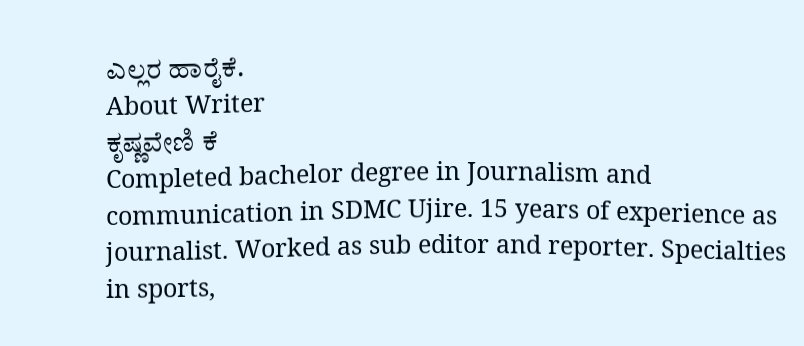ಎಲ್ಲರ ಹಾರೈಕೆ.
About Writer
ಕೃಷ್ಣವೇಣಿ ಕೆ
Completed bachelor degree in Journalism and communication in SDMC Ujire. 15 years of experience as journalist. Worked as sub editor and reporter. Specialties in sports,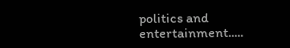politics and entertainment.....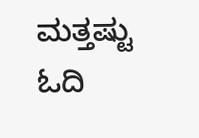ಮತ್ತಷ್ಟು ಓದಿ